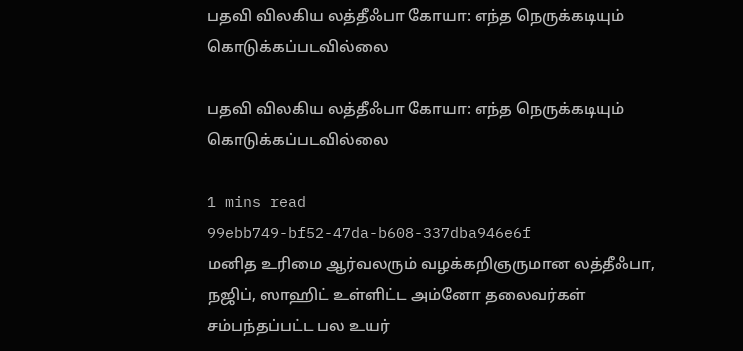பதவி விலகிய லத்தீஃபா கோயா: எந்த நெருக்கடியும் கொடுக்கப்படவில்லை

பதவி விலகிய லத்தீஃபா கோயா: எந்த நெருக்கடியும் கொடுக்கப்படவில்லை

1 mins read
99ebb749-bf52-47da-b608-337dba946e6f
மனித உரிமை ஆர்வலரும் வழக்கறிஞருமான லத்தீஃபா, நஜிப், ஸாஹிட் உள்ளிட்ட அம்னோ தலைவர்கள் சம்பந்தப்பட்ட பல உயர்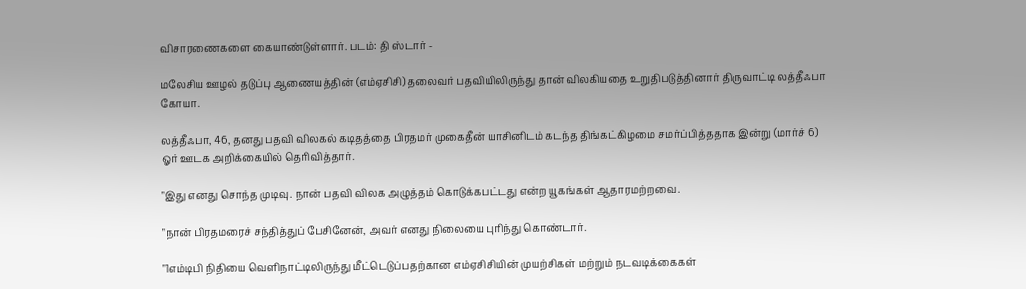விசாரணைகளை கையாண்டுள்ளார். படம்: தி ஸ்டார் -

மலேசிய ஊழல் தடுப்பு ஆணையத்தின் (எம்ஏசிசி) தலைவர் பதவியிலிருந்து தான் விலகியதை உறுதிபடுத்தினார் திருவாட்டி லத்தீஃபா கோயா.

லத்தீஃபா, 46, தனது பதவி விலகல் கடிதத்தை பிரதமர் முகைதீன் யாசினிடம் கடந்த திங்கட்கிழமை சமர்ப்பித்ததாக இன்று (மார்ச் 6) ஓர் ஊடக அறிக்கையில் தெரிவித்தார்.

"இது எனது சொந்த முடிவு. நான் பதவி விலக அழுத்தம் கொடுக்கபட்டது என்ற யூகங்கள் ஆதாரமற்றவை.

"நான் பிரதமரைச் சந்தித்துப் பேசினேன், அவர் எனது நிலையை புரிந்து கொண்டார்.

"1எம்டிபி நிதியை வெளிநாட்டிலிருந்து மீட்டெடுப்பதற்கான எம்ஏசிசியின் முயற்சிகள் மற்றும் நடவடிக்கைகள்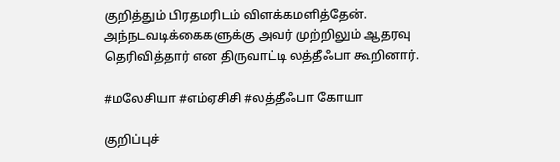குறித்தும் பிரதமரிடம் விளக்கமளித்தேன். அந்நடவடிக்கைகளுக்கு அவர் முற்றிலும் ஆதரவு தெரிவித்தார் என திருவாட்டி லத்தீஃபா கூறினார்.

#மலேசியா #எம்ஏசிசி #லத்தீஃபா கோயா

குறிப்புச்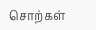சொற்கள்